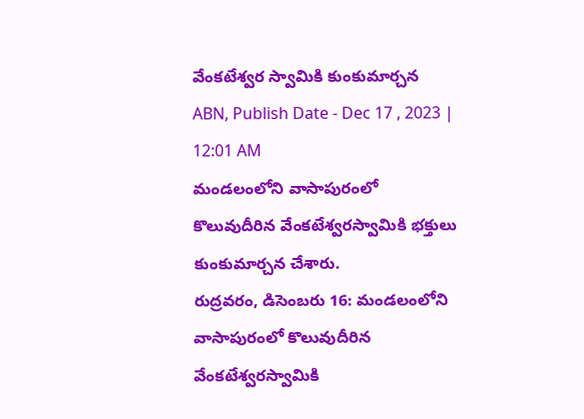వేంకటేశ్వర స్వామికి కుంకుమార్చన
ABN, Publish Date - Dec 17 , 2023 | 12:01 AM
మండలంలోని వాసాపురంలో కొలువుదీరిన వేంకటేశ్వరస్వామికి భక్తులు కుంకుమార్చన చేశారు.
రుద్రవరం, డిసెంబరు 16: మండలంలోని వాసాపురంలో కొలువుదీరిన వేంకటేశ్వరస్వామికి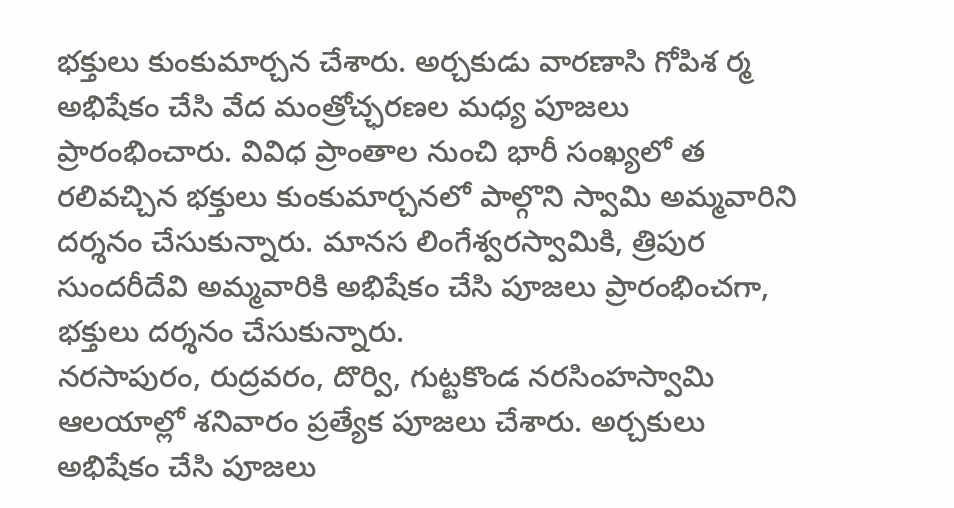భక్తులు కుంకుమార్చన చేశారు. అర్చకుడు వారణాసి గోపిశ ర్మ అభిషేకం చేసి వేద మంత్రోచ్ఛరణల మధ్య పూజలు ప్రారంభించారు. వివిధ ప్రాంతాల నుంచి భారీ సంఖ్యలో త రలివచ్చిన భక్తులు కుంకుమార్చనలో పాల్గొని స్వామి అమ్మవారిని దర్శనం చేసుకున్నారు. మానస లింగేశ్వరస్వామికి, త్రిపుర సుందరీదేవి అమ్మవారికి అభిషేకం చేసి పూజలు ప్రారంభించగా, భక్తులు దర్శనం చేసుకున్నారు.
నరసాపురం, రుద్రవరం, దొర్వి, గుట్టకొండ నరసింహస్వామి ఆలయాల్లో శనివారం ప్రత్యేక పూజలు చేశారు. అర్చకులు అభిషేకం చేసి పూజలు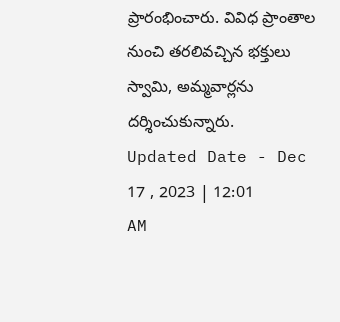ప్రారంభించారు. వివిధ ప్రాంతాల నుంచి తరలివచ్చిన భక్తులు స్వామి, అమ్మవార్లను దర్శించుకున్నారు.
Updated Date - Dec 17 , 2023 | 12:01 AM